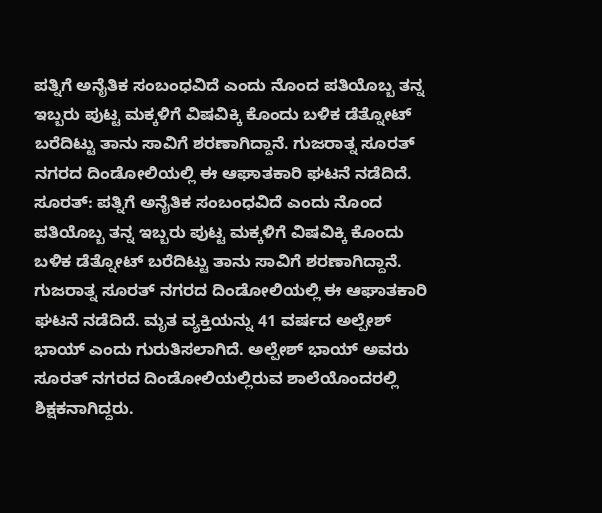ಪತ್ನಿಗೆ ಅನೈತಿಕ ಸಂಬಂಧವಿದೆ ಎಂದು ನೊಂದ ಪತಿಯೊಬ್ಬ ತನ್ನ ಇಬ್ಬರು ಪುಟ್ಟ ಮಕ್ಕಳಿಗೆ ವಿಷವಿಕ್ಕಿ ಕೊಂದು ಬಳಿಕ ಡೆತ್ನೋಟ್ ಬರೆದಿಟ್ಟು ತಾನು ಸಾವಿಗೆ ಶರಣಾಗಿದ್ದಾನೆ. ಗುಜರಾತ್ನ ಸೂರತ್ ನಗರದ ದಿಂಡೋಲಿಯಲ್ಲಿ ಈ ಆಘಾತಕಾರಿ ಘಟನೆ ನಡೆದಿದೆ.
ಸೂರತ್: ಪತ್ನಿಗೆ ಅನೈತಿಕ ಸಂಬಂಧವಿದೆ ಎಂದು ನೊಂದ ಪತಿಯೊಬ್ಬ ತನ್ನ ಇಬ್ಬರು ಪುಟ್ಟ ಮಕ್ಕಳಿಗೆ ವಿಷವಿಕ್ಕಿ ಕೊಂದು ಬಳಿಕ ಡೆತ್ನೋಟ್ ಬರೆದಿಟ್ಟು ತಾನು ಸಾವಿಗೆ ಶರಣಾಗಿದ್ದಾನೆ. ಗುಜರಾತ್ನ ಸೂರತ್ ನಗರದ ದಿಂಡೋಲಿಯಲ್ಲಿ ಈ ಆಘಾತಕಾರಿ ಘಟನೆ ನಡೆದಿದೆ. ಮೃತ ವ್ಯಕ್ತಿಯನ್ನು 41 ವರ್ಷದ ಅಲ್ಪೇಶ್ ಭಾಯ್ ಎಂದು ಗುರುತಿಸಲಾಗಿದೆ. ಅಲ್ಪೇಶ್ ಭಾಯ್ ಅವರು ಸೂರತ್ ನಗರದ ದಿಂಡೋಲಿಯಲ್ಲಿರುವ ಶಾಲೆಯೊಂದರಲ್ಲಿ ಶಿಕ್ಷಕನಾಗಿದ್ದರು.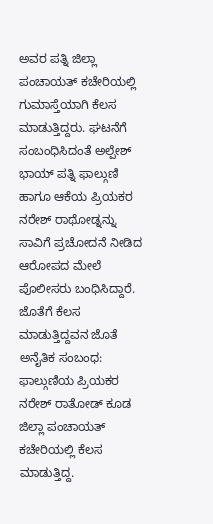ಅವರ ಪತ್ನಿ ಜಿಲ್ಲಾ ಪಂಚಾಯತ್ ಕಚೇರಿಯಲ್ಲಿ ಗುಮಾಸ್ತೆಯಾಗಿ ಕೆಲಸ ಮಾಡುತ್ತಿದ್ದರು. ಘಟನೆಗೆ ಸಂಬಂಧಿಸಿದಂತೆ ಅಲ್ಪೇಶ್ ಭಾಯ್ ಪತ್ನಿ ಫಾಲ್ಗುಣಿ ಹಾಗೂ ಆಕೆಯ ಪ್ರಿಯಕರ ನರೇಶ್ ರಾಥೋಡ್ನನ್ನು ಸಾವಿಗೆ ಪ್ರಚೋದನೆ ನೀಡಿದ ಆರೋಪದ ಮೇಲೆ ಪೊಲೀಸರು ಬಂಧಿಸಿದ್ದಾರೆ.
ಜೊತೆಗೆ ಕೆಲಸ ಮಾಡುತ್ತಿದ್ದವನ ಜೊತೆ ಅನೈತಿಕ ಸಂಬಂಧ:
ಫಾಲ್ಗುಣಿಯ ಪ್ರಿಯಕರ ನರೇಶ್ ರಾತೋಡ್ ಕೂಡ ಜಿಲ್ಲಾ ಪಂಚಾಯತ್ ಕಚೇರಿಯಲ್ಲಿ ಕೆಲಸ ಮಾಡುತ್ತಿದ್ದ.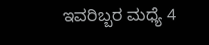ಇವರಿಬ್ಬರ ಮಧ್ಯೆ 4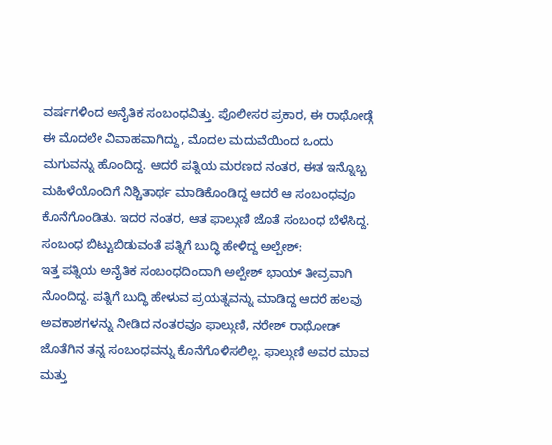ವರ್ಷಗಳಿಂದ ಅನೈತಿಕ ಸಂಬಂಧವಿತ್ತು. ಪೊಲೀಸರ ಪ್ರಕಾರ, ಈ ರಾಥೋಡ್ಗೆ ಈ ಮೊದಲೇ ವಿವಾಹವಾಗಿದ್ದು, ಮೊದಲ ಮದುವೆಯಿಂದ ಒಂದು ಮಗುವನ್ನು ಹೊಂದಿದ್ದ. ಆದರೆ ಪತ್ನಿಯ ಮರಣದ ನಂತರ, ಈತ ಇನ್ನೊಬ್ಬ ಮಹಿಳೆಯೊಂದಿಗೆ ನಿಶ್ಚಿತಾರ್ಥ ಮಾಡಿಕೊಂಡಿದ್ದ ಆದರೆ ಆ ಸಂಬಂಧವೂ ಕೊನೆಗೊಂಡಿತು. ಇದರ ನಂತರ, ಆತ ಫಾಲ್ಗುಣಿ ಜೊತೆ ಸಂಬಂಧ ಬೆಳೆಸಿದ್ದ.
ಸಂಬಂಧ ಬಿಟ್ಟುಬಿಡುವಂತೆ ಪತ್ನಿಗೆ ಬುದ್ಧಿ ಹೇಳಿದ್ದ ಅಲ್ಪೇಶ್:
ಇತ್ತ ಪತ್ನಿಯ ಅನೈತಿಕ ಸಂಬಂಧದಿಂದಾಗಿ ಅಲ್ಪೇಶ್ ಭಾಯ್ ತೀವ್ರವಾಗಿ ನೊಂದಿದ್ದ. ಪತ್ನಿಗೆ ಬುದ್ಧಿ ಹೇಳುವ ಪ್ರಯತ್ನವನ್ನು ಮಾಡಿದ್ದ ಆದರೆ ಹಲವು ಅವಕಾಶಗಳನ್ನು ನೀಡಿದ ನಂತರವೂ ಫಾಲ್ಗುಣಿ, ನರೇಶ್ ರಾಥೋಡ್ ಜೊತೆಗಿನ ತನ್ನ ಸಂಬಂಧವನ್ನು ಕೊನೆಗೊಳಿಸಲಿಲ್ಲ. ಫಾಲ್ಗುಣಿ ಅವರ ಮಾವ ಮತ್ತು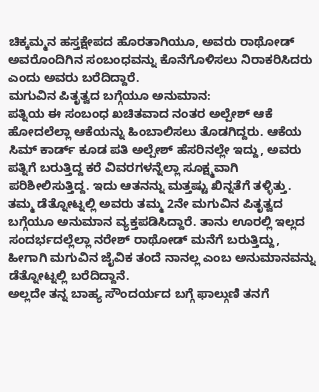ಚಿಕ್ಕಮ್ಮನ ಹಸ್ತಕ್ಷೇಪದ ಹೊರತಾಗಿಯೂ, ಅವರು ರಾಥೋಡ್ ಅವರೊಂದಿಗಿನ ಸಂಬಂಧವನ್ನು ಕೊನೆಗೊಳಿಸಲು ನಿರಾಕರಿಸಿದರು ಎಂದು ಅವರು ಬರೆದಿದ್ದಾರೆ.
ಮಗುವಿನ ಪಿತೃತ್ವದ ಬಗ್ಗೆಯೂ ಅನುಮಾನ:
ಪತ್ನಿಯ ಈ ಸಂಬಂಧ ಖಚಿತವಾದ ನಂತರ ಅಲ್ಪೇಶ್ ಆಕೆ ಹೋದಲೆಲ್ಲಾ ಆಕೆಯನ್ನು ಹಿಂಬಾಲಿಸಲು ತೊಡಗಿದ್ದರು. ಆಕೆಯ ಸಿಮ್ ಕಾರ್ಡ್ ಕೂಡ ಪತಿ ಅಲ್ಪೇಶ್ ಹೆಸರಿನಲ್ಲೇ ಇದ್ದು, ಅವರು ಪತ್ನಿಗೆ ಬರುತ್ತಿದ್ದ ಕರೆ ವಿವರಗಳನ್ನೆಲ್ಲಾ ಸೂಕ್ಷ್ಮವಾಗಿ ಪರಿಶೀಲಿಸುತ್ತಿದ್ದ. ಇದು ಆತನನ್ನು ಮತ್ತಷ್ಟು ಖಿನ್ನತೆಗೆ ತಳ್ಳಿತ್ತು. ತಮ್ಮ ಡೆತ್ನೋಟ್ನಲ್ಲಿ ಅವರು ತಮ್ಮ 2ನೇ ಮಗುವಿನ ಪಿತೃತ್ವದ ಬಗ್ಗೆಯೂ ಅನುಮಾನ ವ್ಯಕ್ತಪಡಿಸಿದ್ದಾರೆ. ತಾನು ಊರಲ್ಲಿ ಇಲ್ಲದ ಸಂದರ್ಭದಲ್ಲೆಲ್ಲಾ ನರೇಶ್ ರಾಥೋಡ್ ಮನೆಗೆ ಬರುತ್ತಿದ್ದು, ಹೀಗಾಗಿ ಮಗುವಿನ ಜೈವಿಕ ತಂದೆ ನಾನಲ್ಲ ಎಂಬ ಅನುಮಾನವನ್ನು ಡೆತ್ನೋಟ್ನಲ್ಲಿ ಬರೆದಿದ್ದಾನೆ.
ಅಲ್ಲದೇ ತನ್ನ ಬಾಹ್ಯ ಸೌಂದರ್ಯದ ಬಗ್ಗೆ ಫಾಲ್ಗುಣಿ ತನಗೆ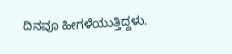ದಿನವೂ ಹೀಗಳೆಯುತ್ತಿದ್ದಳು.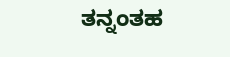ತನ್ನಂತಹ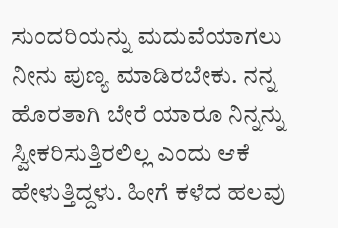ಸುಂದರಿಯನ್ನು ಮದುವೆಯಾಗಲು ನೀನು ಪುಣ್ಯ ಮಾಡಿರಬೇಕು. ನನ್ನ ಹೊರತಾಗಿ ಬೇರೆ ಯಾರೂ ನಿನ್ನನ್ನು ಸ್ವೀಕರಿಸುತ್ತಿರಲಿಲ್ಲ ಎಂದು ಆಕೆ ಹೇಳುತ್ತಿದ್ದಳು. ಹೀಗೆ ಕಳೆದ ಹಲವು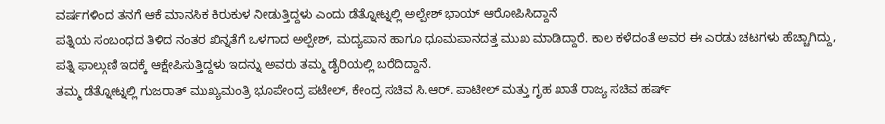ವರ್ಷಗಳಿಂದ ತನಗೆ ಆಕೆ ಮಾನಸಿಕ ಕಿರುಕುಳ ನೀಡುತ್ತಿದ್ದಳು ಎಂದು ಡೆತ್ನೋಟ್ನಲ್ಲಿ ಅಲ್ಪೇಶ್ ಭಾಯ್ ಆರೋಪಿಸಿದ್ದಾನೆ
ಪತ್ನಿಯ ಸಂಬಂಧದ ತಿಳಿದ ನಂತರ ಖಿನ್ನತೆಗೆ ಒಳಗಾದ ಅಲ್ಪೇಶ್, ಮದ್ಯಪಾನ ಹಾಗೂ ಧೂಮಪಾನದತ್ತ ಮುಖ ಮಾಡಿದ್ದಾರೆ. ಕಾಲ ಕಳೆದಂತೆ ಅವರ ಈ ಎರಡು ಚಟಗಳು ಹೆಚ್ಚಾಗಿದ್ದು, ಪತ್ನಿ ಫಾಲ್ಗುಣಿ ಇದಕ್ಕೆ ಆಕ್ಷೇಪಿಸುತ್ತಿದ್ದಳು ಇದನ್ನು ಅವರು ತಮ್ಮ ಡೈರಿಯಲ್ಲಿ ಬರೆದಿದ್ದಾನೆ.
ತಮ್ಮ ಡೆತ್ನೋಟ್ನಲ್ಲಿ ಗುಜರಾತ್ ಮುಖ್ಯಮಂತ್ರಿ ಭೂಪೇಂದ್ರ ಪಟೇಲ್, ಕೇಂದ್ರ ಸಚಿವ ಸಿ.ಆರ್. ಪಾಟೀಲ್ ಮತ್ತು ಗೃಹ ಖಾತೆ ರಾಜ್ಯ ಸಚಿವ ಹರ್ಷ್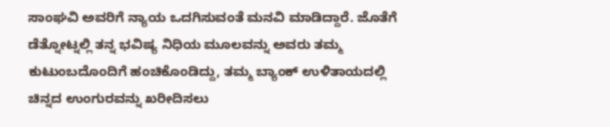ಸಾಂಘವಿ ಅವರಿಗೆ ನ್ಯಾಯ ಒದಗಿಸುವಂತೆ ಮನವಿ ಮಾಡಿದ್ದಾರೆ. ಜೊತೆಗೆ ಡೆತ್ನೋಟ್ನಲ್ಲಿ ತನ್ನ ಭವಿಷ್ಯ ನಿಧಿಯ ಮೂಲವನ್ನು ಅವರು ತಮ್ಮ ಕುಟುಂಬದೊಂದಿಗೆ ಹಂಚಿಕೊಂಡಿದ್ದು, ತಮ್ಮ ಬ್ಯಾಂಕ್ ಉಳಿತಾಯದಲ್ಲಿ ಚಿನ್ನದ ಉಂಗುರವನ್ನು ಖರೀದಿಸಲು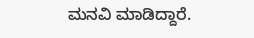ಮನವಿ ಮಾಡಿದ್ದಾರೆ.